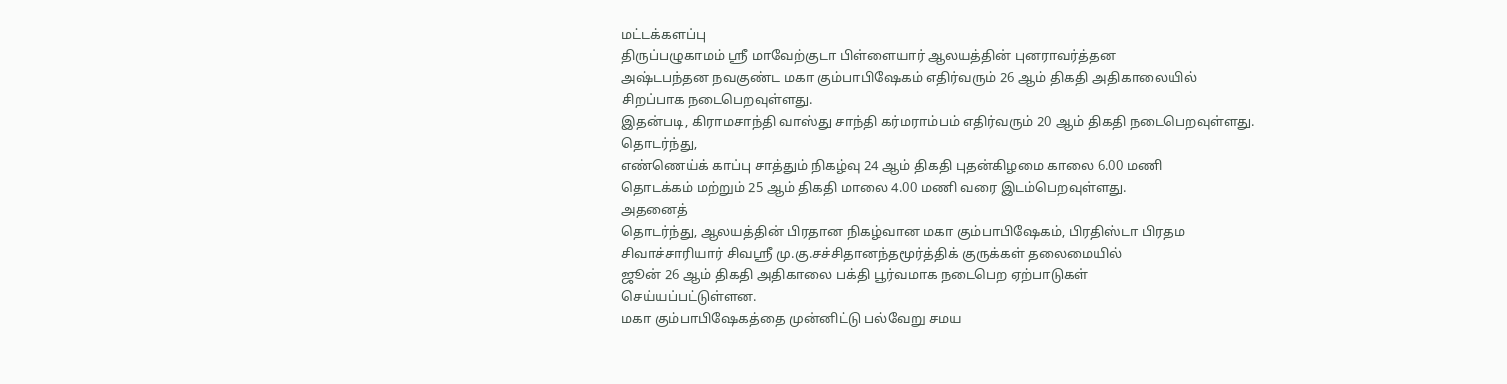மட்டக்களப்பு
திருப்பழுகாமம் ஸ்ரீ மாவேற்குடா பிள்ளையார் ஆலயத்தின் புனராவர்த்தன
அஷ்டபந்தன நவகுண்ட மகா கும்பாபிஷேகம் எதிர்வரும் 26 ஆம் திகதி அதிகாலையில்
சிறப்பாக நடைபெறவுள்ளது.
இதன்படி, கிராமசாந்தி வாஸ்து சாந்தி கர்மராம்பம் எதிர்வரும் 20 ஆம் திகதி நடைபெறவுள்ளது.
தொடர்ந்து,
எண்ணெய்க் காப்பு சாத்தும் நிகழ்வு 24 ஆம் திகதி புதன்கிழமை காலை 6.00 மணி
தொடக்கம் மற்றும் 25 ஆம் திகதி மாலை 4.00 மணி வரை இடம்பெறவுள்ளது.
அதனைத்
தொடர்ந்து, ஆலயத்தின் பிரதான நிகழ்வான மகா கும்பாபிஷேகம், பிரதிஸ்டா பிரதம
சிவாச்சாரியார் சிவஸ்ரீ மு.கு.சச்சிதானந்தமூர்த்திக் குருக்கள் தலைமையில்
ஜூன் 26 ஆம் திகதி அதிகாலை பக்தி பூர்வமாக நடைபெற ஏற்பாடுகள்
செய்யப்பட்டுள்ளன.
மகா கும்பாபிஷேகத்தை முன்னிட்டு பல்வேறு சமய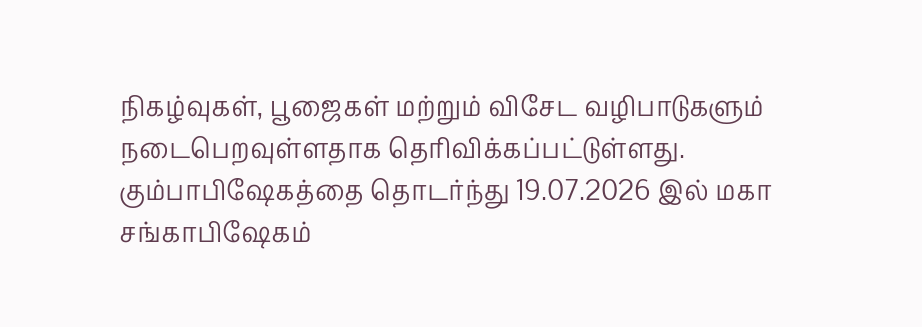நிகழ்வுகள், பூஜைகள் மற்றும் விசேட வழிபாடுகளும் நடைபெறவுள்ளதாக தெரிவிக்கப்பட்டுள்ளது.
கும்பாபிஷேகத்தை தொடர்ந்து 19.07.2026 இல் மகா சங்காபிஷேகம்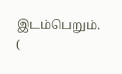இடம்பெறும்.
(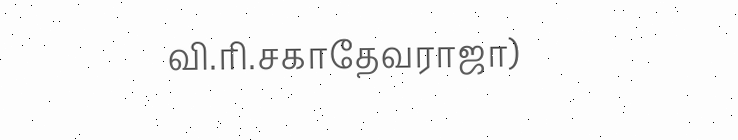வி.ரி.சகாதேவராஜா)